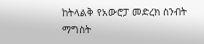ከትላልቅ የአውሮፓ መድረክ ስንብት ማግስት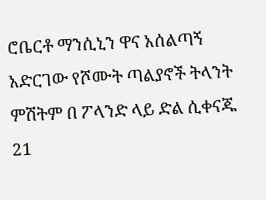ሮቤርቶ ማንሲኒን ዋና አሰልጣኝ አድርገው የሾሙት ጣልያኖች ትላንት ምሽትም በ ፖላንድ ላይ ድል ሲቀናጁ 21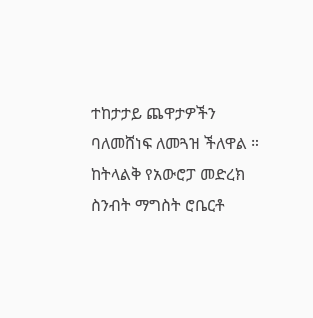ተከታታይ ጨዋታዎችን ባለመሸነፍ ለመጓዝ ችለዋል ።
ከትላልቅ የአውሮፓ መድረክ ስንብት ማግስት ሮቤርቶ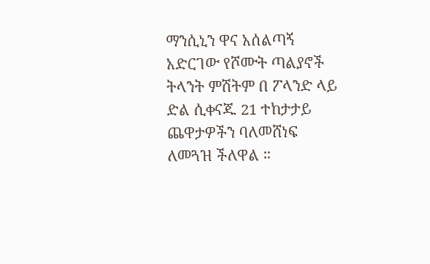ማንሲኒን ዋና አሰልጣኝ አድርገው የሾሙት ጣልያኖች ትላንት ምሽትም በ ፖላንድ ላይ ድል ሲቀናጁ 21 ተከታታይ ጨዋታዎችን ባለመሸነፍ ለመጓዝ ችለዋል ።